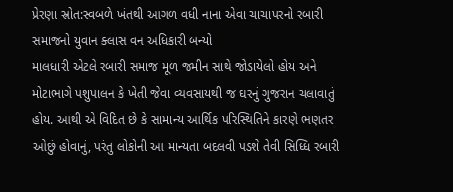પ્રેરણા સ્રોત:સ્વબળે ખંતથી આગળ વધી નાના એવા ચાચાપરનો રબારી સમાજનો યુવાન ક્લાસ વન અધિકારી બન્યો
માલધારી એટલે રબારી સમાજ મૂળ જમીન સાથે જોડાયેલો હોય અને મોટાભાગે પશુપાલન કે ખેતી જેવા વ્યવસાયથી જ ઘરનું ગુજરાન ચલાવાતું હોય. આથી એ વિદિત છે કે સામાન્ય આર્થિક પરિસ્થિતિને કારણે ભણતર ઓછું હોવાનું, પરંતુ લોકોની આ માન્યતા બદલવી પડશે તેવી સિધ્ધિ રબારી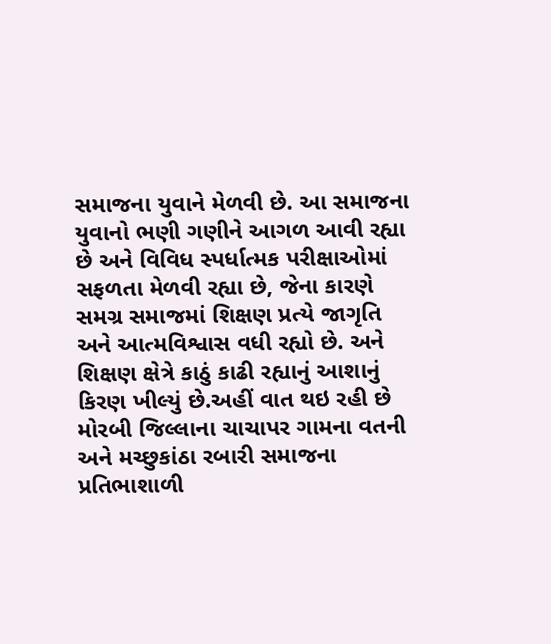સમાજના યુવાને મેળવી છે. આ સમાજના યુવાનો ભણી ગણીને આગળ આવી રહ્યા છે અને વિવિધ સ્પર્ધાત્મક પરીક્ષાઓમાં સફળતા મેળવી રહ્યા છે, જેના કારણે સમગ્ર સમાજમાં શિક્ષણ પ્રત્યે જાગૃતિ અને આત્મવિશ્વાસ વધી રહ્યો છે. અને શિક્ષણ ક્ષેત્રે કાઠું કાઢી રહ્યાનું આશાનું કિરણ ખીલ્યું છે.અહીં વાત થઇ રહી છે મોરબી જિલ્લાના ચાચાપર ગામના વતની અને મચ્છુકાંઠા રબારી સમાજના પ્રતિભાશાળી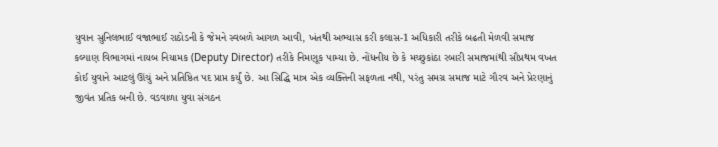યુવાન સુનિલભાઈ વજાભાઈ રાઠોડની કે જેમને સ્વબળે આગળ આવી, ખંતથી અભ્યાસ કરી કલાસ-1 અધિકારી તરીકે બઢતી મેળવી સમાજ કલ્યાણ વિભાગમાં નાયબ નિયામક (Deputy Director) તરીકે નિમણૂક પામ્યા છે. નોંધનીય છે કે મચ્છુકાંઠા રબારી સમાજમાંથી સૌપ્રથમ વખત કોઈ યુવાને આટલું ઊંચું અને પ્રતિષ્ઠિત પદ પ્રાપ્ત કર્યું છે. આ સિદ્ધિ માત્ર એક વ્યક્તિની સફળતા નથી, પરંતુ સમગ્ર સમાજ માટે ગૌરવ અને પ્રેરણાનું જીવંત પ્રતિક બની છે. વડવાળા યુવા સંગઠન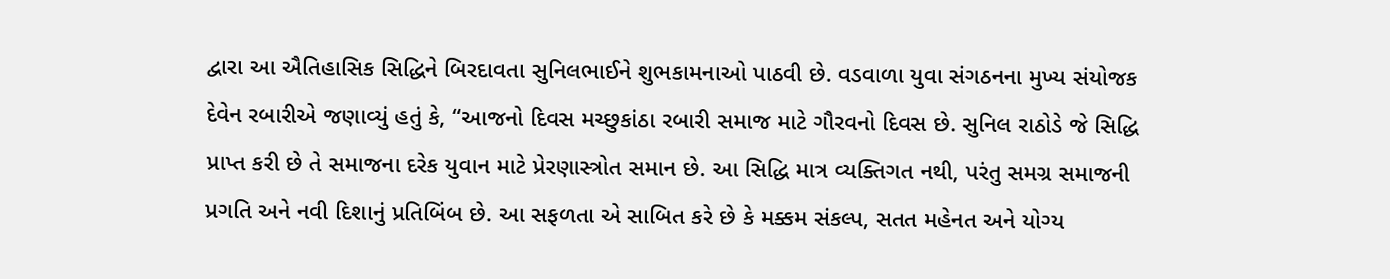દ્વારા આ ઐતિહાસિક સિદ્ધિને બિરદાવતા સુનિલભાઈને શુભકામનાઓ પાઠવી છે. વડવાળા યુવા સંગઠનના મુખ્ય સંયોજક દેવેન રબારીએ જણાવ્યું હતું કે, “આજનો દિવસ મચ્છુકાંઠા રબારી સમાજ માટે ગૌરવનો દિવસ છે. સુનિલ રાઠોડે જે સિદ્ધિ પ્રાપ્ત કરી છે તે સમાજના દરેક યુવાન માટે પ્રેરણાસ્ત્રોત સમાન છે. આ સિદ્ધિ માત્ર વ્યક્તિગત નથી, પરંતુ સમગ્ર સમાજની પ્રગતિ અને નવી દિશાનું પ્રતિબિંબ છે. આ સફળતા એ સાબિત કરે છે કે મક્કમ સંકલ્પ, સતત મહેનત અને યોગ્ય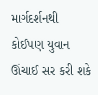માર્ગદર્શનથી કોઈપણ યુવાન ઊંચાઈ સર કરી શકે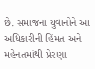છે. સમાજના યુવાનોને આ અધિકારીની હિંમત અને મહેનતમાંથી પ્રેરણા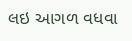લઇ આગળ વધવા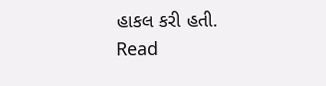હાકલ કરી હતી.
Read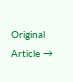Original Article →